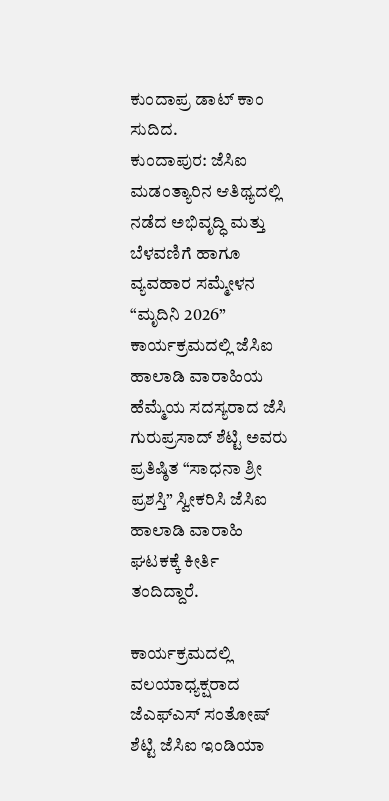ಕುಂದಾಪ್ರ ಡಾಟ್ ಕಾಂ ಸುದಿದ.
ಕುಂದಾಪುರ: ಜೆಸಿಐ ಮಡಂತ್ಯಾರಿನ ಆತಿಥ್ಯದಲ್ಲಿ ನಡೆದ ಅಭಿವೃದ್ಧಿ ಮತ್ತು ಬೆಳವಣಿಗೆ ಹಾಗೂ ವ್ಯವಹಾರ ಸಮ್ಮೇಳನ “ಮೃದಿನಿ 2026” ಕಾರ್ಯಕ್ರಮದಲ್ಲಿ ಜೆಸಿಐ ಹಾಲಾಡಿ ವಾರಾಹಿಯ ಹೆಮ್ಮೆಯ ಸದಸ್ಯರಾದ ಜೆಸಿ ಗುರುಪ್ರಸಾದ್ ಶೆಟ್ಟಿ ಅವರು ಪ್ರತಿಷ್ಠಿತ “ಸಾಧನಾ ಶ್ರೀ ಪ್ರಶಸ್ತಿ” ಸ್ವೀಕರಿಸಿ ಜೆಸಿಐ ಹಾಲಾಡಿ ವಾರಾಹಿ ಘಟಕಕ್ಕೆ ಕೀರ್ತಿ ತಂದಿದ್ದಾರೆ.

ಕಾರ್ಯಕ್ರಮದಲ್ಲಿ ವಲಯಾಧ್ಯಕ್ಷರಾದ ಜೆಎಫ್ಎಸ್ ಸಂತೋಷ್ ಶೆಟ್ಟಿ ಜೆಸಿಐ ಇಂಡಿಯಾ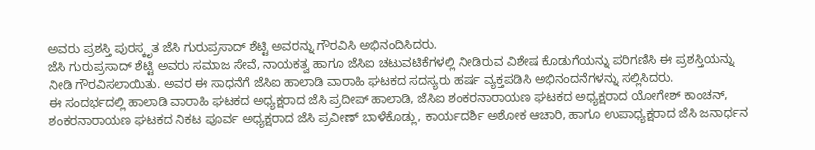ಅವರು ಪ್ರಶಸ್ತಿ ಪುರಸ್ಕೃತ ಜೆಸಿ ಗುರುಪ್ರಸಾದ್ ಶೆಟ್ಟಿ ಅವರನ್ನು ಗೌರವಿಸಿ ಅಭಿನಂದಿಸಿದರು.
ಜೆಸಿ ಗುರುಪ್ರಸಾದ್ ಶೆಟ್ಟಿ ಅವರು ಸಮಾಜ ಸೇವೆ, ನಾಯಕತ್ವ ಹಾಗೂ ಜೆಸಿಐ ಚಟುವಟಿಕೆಗಳಲ್ಲಿ ನೀಡಿರುವ ವಿಶೇಷ ಕೊಡುಗೆಯನ್ನು ಪರಿಗಣಿಸಿ ಈ ಪ್ರಶಸ್ತಿಯನ್ನು ನೀಡಿ ಗೌರವಿಸಲಾಯಿತು. ಅವರ ಈ ಸಾಧನೆಗೆ ಜೆಸಿಐ ಹಾಲಾಡಿ ವಾರಾಹಿ ಘಟಕದ ಸದಸ್ಯರು ಹರ್ಷ ವ್ಯಕ್ತಪಡಿಸಿ ಅಭಿನಂದನೆಗಳನ್ನು ಸಲ್ಲಿಸಿದರು.
ಈ ಸಂದರ್ಭದಲ್ಲಿ ಹಾಲಾಡಿ ವಾರಾಹಿ ಘಟಕದ ಅಧ್ಯಕ್ಷರಾದ ಜೆಸಿ ಪ್ರದೀಪ್ ಹಾಲಾಡಿ, ಜೆಸಿಐ ಶಂಕರನಾರಾಯಣ ಘಟಕದ ಅಧ್ಯಕ್ಷರಾದ ಯೋಗೇಶ್ ಕಾಂಚನ್, ಶಂಕರನಾರಾಯಣ ಘಟಕದ ನಿಕಟ ಪೂರ್ವ ಅಧ್ಯಕ್ಷರಾದ ಜೆಸಿ ಪ್ರವೀಣ್ ಬಾಳೆಕೊಡ್ಲು, ಕಾರ್ಯದರ್ಶಿ ಅಶೋಕ ಆಚಾರಿ, ಹಾಗೂ ಉಪಾಧ್ಯಕ್ಷರಾದ ಜೆಸಿ ಜನಾರ್ಧನ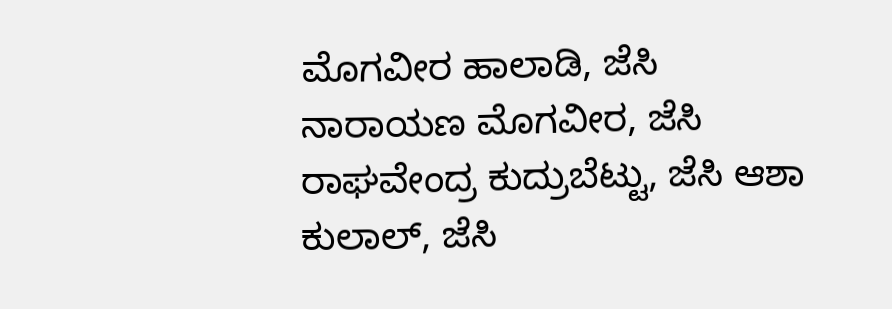ಮೊಗವೀರ ಹಾಲಾಡಿ, ಜೆಸಿ ನಾರಾಯಣ ಮೊಗವೀರ, ಜೆಸಿ ರಾಘವೇಂದ್ರ ಕುದ್ರುಬೆಟ್ಟು, ಜೆಸಿ ಆಶಾ ಕುಲಾಲ್, ಜೆಸಿ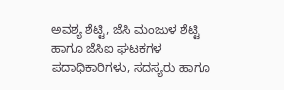ಅವಶ್ಯ ಶೆಟ್ಟಿ, ಜೆಸಿ ಮಂಜುಳ ಶೆಟ್ಟಿ ಹಾಗೂ ಜೆಸಿಐ ಘಟಕಗಳ ಪದಾಧಿಕಾರಿಗಳು, ಸದಸ್ಯರು ಹಾಗೂ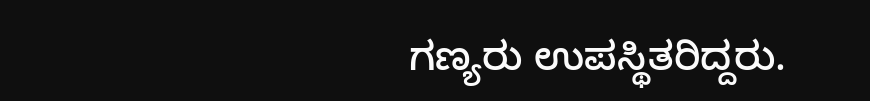ಗಣ್ಯರು ಉಪಸ್ಥಿತರಿದ್ದರು.